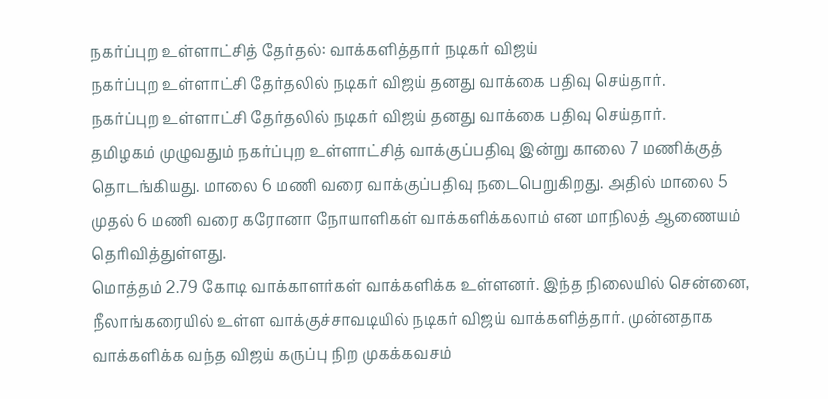நகர்ப்புற உள்ளாட்சித் தேர்தல்: வாக்களித்தார் நடிகர் விஜய்
நகர்ப்புற உள்ளாட்சி தேர்தலில் நடிகர் விஜய் தனது வாக்கை பதிவு செய்தார்.
நகர்ப்புற உள்ளாட்சி தேர்தலில் நடிகர் விஜய் தனது வாக்கை பதிவு செய்தார்.
தமிழகம் முழுவதும் நகர்ப்புற உள்ளாட்சித் வாக்குப்பதிவு இன்று காலை 7 மணிக்குத் தொடங்கியது. மாலை 6 மணி வரை வாக்குப்பதிவு நடைபெறுகிறது. அதில் மாலை 5 முதல் 6 மணி வரை கரோனா நோயாளிகள் வாக்களிக்கலாம் என மாநிலத் ஆணையம் தெரிவித்துள்ளது.
மொத்தம் 2.79 கோடி வாக்காளர்கள் வாக்களிக்க உள்ளனர். இந்த நிலையில் சென்னை, நீலாங்கரையில் உள்ள வாக்குச்சாவடியில் நடிகர் விஜய் வாக்களித்தார். முன்னதாக வாக்களிக்க வந்த விஜய் கருப்பு நிற முகக்கவசம்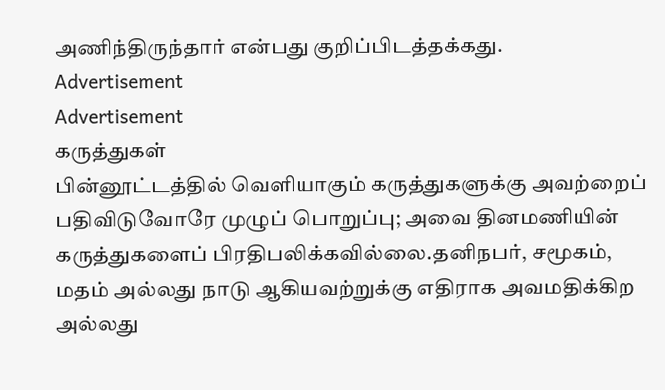அணிந்திருந்தார் என்பது குறிப்பிடத்தக்கது.
Advertisement
Advertisement
கருத்துகள்
பின்னூட்டத்தில் வெளியாகும் கருத்துகளுக்கு அவற்றைப் பதிவிடுவோரே முழுப் பொறுப்பு; அவை தினமணியின் கருத்துகளைப் பிரதிபலிக்கவில்லை.தனிநபர், சமூகம், மதம் அல்லது நாடு ஆகியவற்றுக்கு எதிராக அவமதிக்கிற அல்லது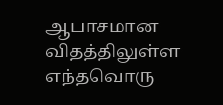ஆபாசமான விதத்திலுள்ள எந்தவொரு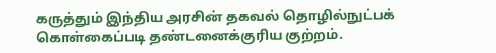கருத்தும் இந்திய அரசின் தகவல் தொழில்நுட்பக் கொள்கைப்படி தண்டனைக்குரிய குற்றம்.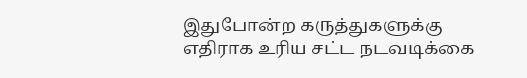இதுபோன்ற கருத்துகளுக்கு எதிராக உரிய சட்ட நடவடிக்கை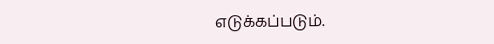எடுக்கப்படும்.